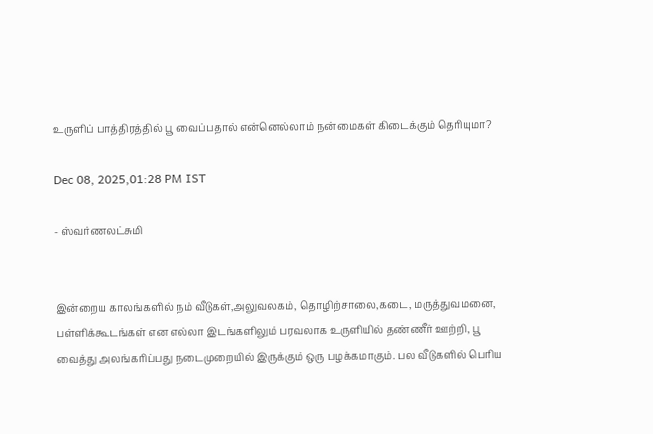உருளிப் பாத்திரத்தில் பூ வைப்பதால் என்னெல்லாம் நன்மைகள் கிடைக்கும் தெரியுமா?

Dec 08, 2025,01:28 PM IST

- ஸ்வர்ணலட்சுமி


இன்றைய காலங்களில் நம் வீடுகள்,அலுவலகம், தொழிற்சாலை,கடை, மருத்துவமனை, பள்ளிக்கூடங்கள் என எல்லா இடங்களிலும் பரவலாக உருளியில் தண்ணீர் ஊற்றி, பூ வைத்து அலங்கரிப்பது நடைமுறையில் இருக்கும் ஒரு பழக்கமாகும். பல வீடுகளில் பெரிய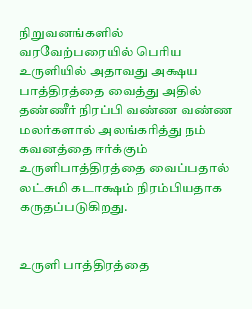நிறுவனங்களில் வரவேற்பரையில் பெரிய உருளியில் அதாவது அக்ஷய பாத்திரத்தை வைத்து அதில் தண்ணீர் நிரப்பி வண்ண வண்ண மலர்களால் அலங்கரித்து நம் கவனத்தை ஈர்க்கும் உருளிபாத்திரத்தை வைப்பதால் லட்சுமி கடாக்ஷம் நிரம்பியதாக கருதப்படுகிறது.


உருளி பாத்திரத்தை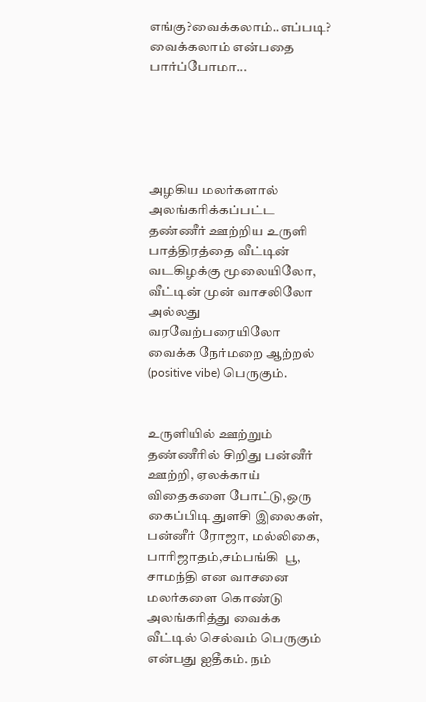எங்கு?வைக்கலாம்..எப்படி? வைக்கலாம் என்பதை பார்ப்போமா...





அழகிய மலர்களால் அலங்கரிக்கப்பட்ட தண்ணீர் ஊற்றிய உருளி பாத்திரத்தை வீட்டின் வடகிழக்கு மூலையிலோ, வீட்டின் முன் வாசலிலோ  அல்லது வரவேற்பரையிலோ வைக்க நேர்மறை ஆற்றல் (positive vibe) பெருகும்.


உருளியில் ஊற்றும் தண்ணீரில் சிறிது பன்னீர் ஊற்றி, ஏலக்காய் விதைகளை போட்டு,ஒரு கைப்பிடி துளசி இலைகள், பன்னீர் ரோஜா, மல்லிகை, பாரிஜாதம்,சம்பங்கி  பூ, சாமந்தி என வாசனை மலர்களை கொண்டு அலங்கரித்து வைக்க வீட்டில் செல்வம் பெருகும் என்பது ஐதீகம். நம்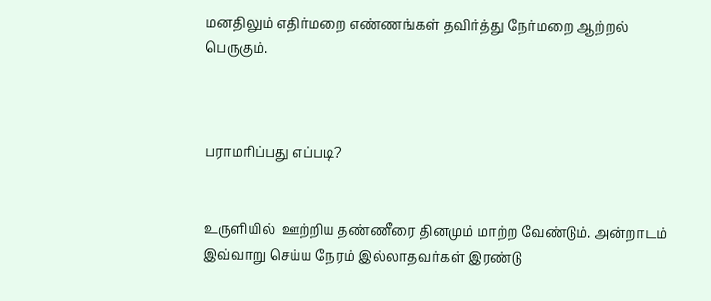மனதிலும் எதிர்மறை எண்ணங்கள் தவிர்த்து நேர்மறை ஆற்றல் பெருகும்.



பராமரிப்பது எப்படி?


உருளியில்  ஊற்றிய தண்ணீரை தினமும் மாற்ற வேண்டும். அன்றாடம் இவ்வாறு செய்ய நேரம் இல்லாதவர்கள் இரண்டு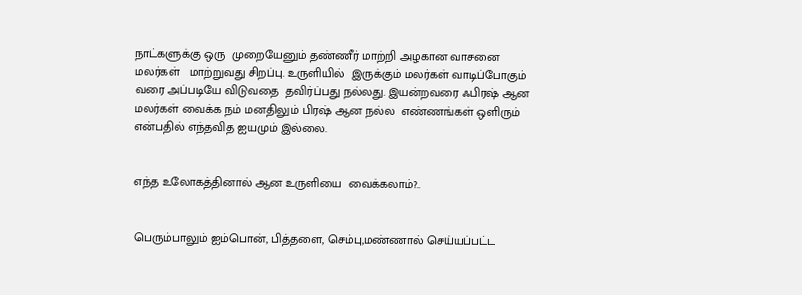நாட்களுக்கு ஒரு  முறையேனும் தண்ணீர் மாற்றி அழகான வாசனை மலர்கள்   மாற்றுவது சிறப்பு. உருளியில்  இருக்கும் மலர்கள் வாடிப்போகும் வரை அப்படியே விடுவதை  தவிர்ப்பது நல்லது. இயன்றவரை ஃபிரஷ் ஆன மலர்கள் வைக்க நம் மனதிலும் பிரஷ் ஆன நல்ல  எண்ணங்கள் ஒளிரும் என்பதில் எந்தவித ஐயமும் இல்லை.


எந்த உலோகத்தினால் ஆன உருளியை  வைக்கலாம்?..


பெரும்பாலும் ஐம்பொன், பித்தளை, செம்பு,மண்ணால் செய்யப்பட்ட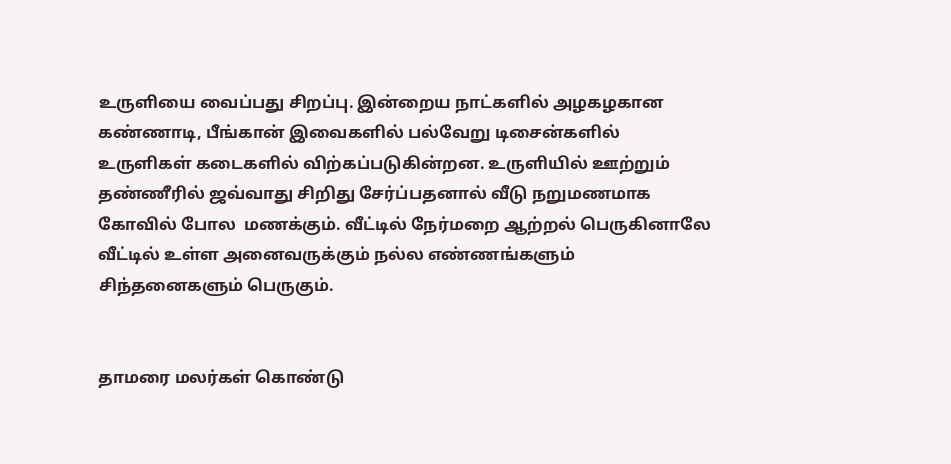உருளியை வைப்பது சிறப்பு. இன்றைய நாட்களில் அழகழகான கண்ணாடி, பீங்கான் இவைகளில் பல்வேறு டிசைன்களில் உருளிகள் கடைகளில் விற்கப்படுகின்றன. உருளியில் ஊற்றும் தண்ணீரில் ஜவ்வாது சிறிது சேர்ப்பதனால் வீடு நறுமணமாக கோவில் போல  மணக்கும். வீட்டில் நேர்மறை ஆற்றல் பெருகினாலே வீட்டில் உள்ள அனைவருக்கும் நல்ல எண்ணங்களும் சிந்தனைகளும் பெருகும்.


தாமரை மலர்கள் கொண்டு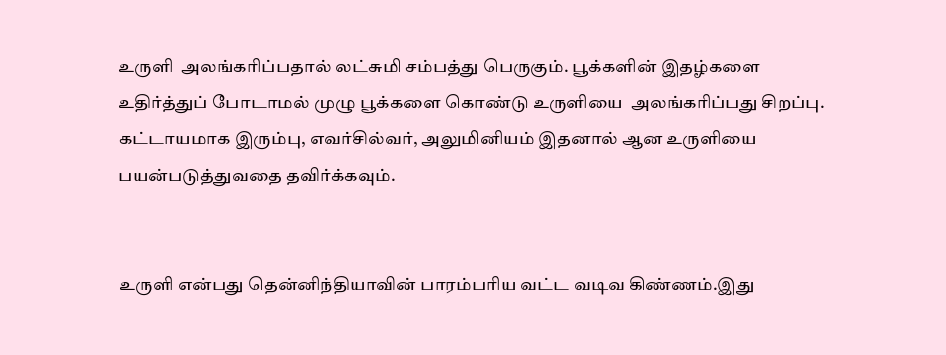உருளி  அலங்கரிப்பதால் லட்சுமி சம்பத்து பெருகும். பூக்களின் இதழ்களை உதிர்த்துப் போடாமல் முழு பூக்களை கொண்டு உருளியை  அலங்கரிப்பது சிறப்பு. கட்டாயமாக இரும்பு, எவர்சில்வர், அலுமினியம் இதனால் ஆன உருளியை பயன்படுத்துவதை தவிர்க்கவும்.


உருளி என்பது தென்னிந்தியாவின் பாரம்பரிய வட்ட வடிவ கிண்ணம்.இது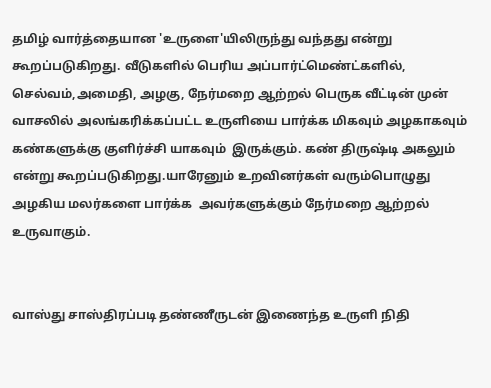தமிழ் வார்த்தையான 'உருளை'யிலிருந்து வந்தது என்று கூறப்படுகிறது. வீடுகளில் பெரிய அப்பார்ட்மெண்ட்களில், செல்வம்,அமைதி, அழகு, நேர்மறை ஆற்றல் பெருக வீட்டின் முன் வாசலில் அலங்கரிக்கப்பட்ட உருளியை பார்க்க மிகவும் அழகாகவும் கண்களுக்கு குளிர்ச்சி யாகவும்  இருக்கும். கண் திருஷ்டி அகலும் என்று கூறப்படுகிறது.யாரேனும் உறவினர்கள் வரும்பொழுது  அழகிய மலர்களை பார்க்க  அவர்களுக்கும் நேர்மறை ஆற்றல் உருவாகும்.


வாஸ்து சாஸ்திரப்படி தண்ணீருடன் இணைந்த உருளி நிதி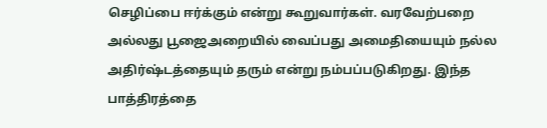செழிப்பை ஈர்க்கும் என்று கூறுவார்கள். வரவேற்பறை அல்லது பூஜைஅறையில் வைப்பது அமைதியையும் நல்ல அதிர்ஷ்டத்தையும் தரும் என்று நம்பப்படுகிறது. இந்த பாத்திரத்தை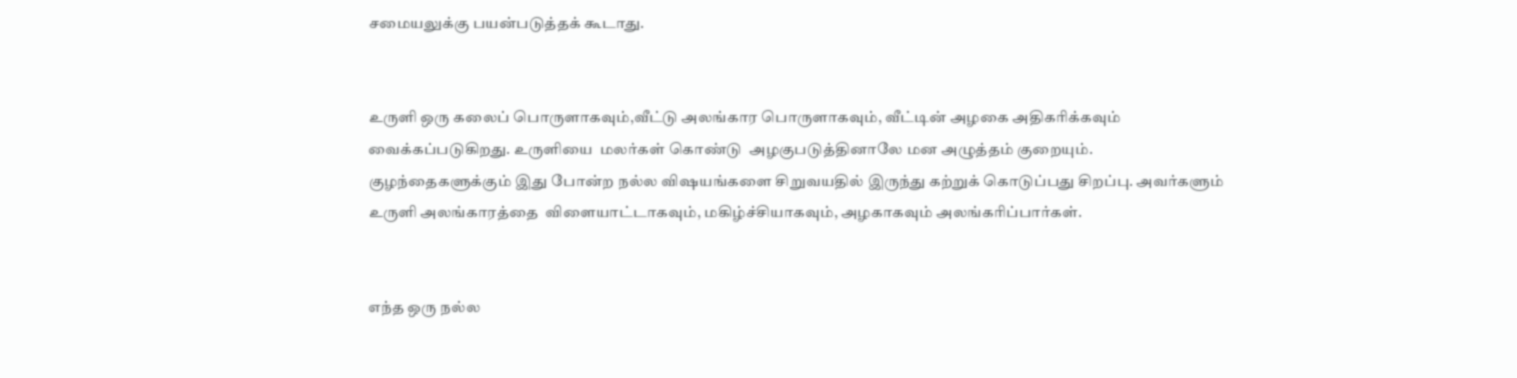சமையலுக்கு பயன்படுத்தக் கூடாது.


உருளி ஒரு கலைப் பொருளாகவும்,வீட்டு அலங்கார பொருளாகவும், வீட்டின் அழகை அதிகரிக்கவும் வைக்கப்படுகிறது. உருளியை  மலர்கள் கொண்டு  அழகுபடுத்தினாலே மன அழுத்தம் குறையும். குழந்தைகளுக்கும் இது போன்ற நல்ல விஷயங்களை சிறுவயதில் இருந்து கற்றுக் கொடுப்பது சிறப்பு. அவர்களும் உருளி அலங்காரத்தை  விளையாட்டாகவும், மகிழ்ச்சியாகவும், அழகாகவும் அலங்கரிப்பார்கள்.


எந்த ஒரு நல்ல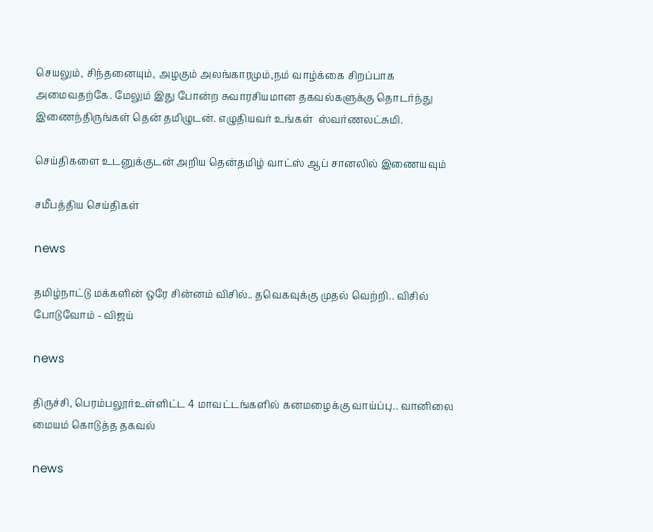செயலும், சிந்தனையும், அழகும் அலங்காரமும்,நம் வாழ்க்கை சிறப்பாக அமைவதற்கே. மேலும் இது போன்ற சுவாரசியமான தகவல்களுக்கு தொடர்ந்து இணைந்திருங்கள் தென் தமிழுடன். எழுதியவர் உங்கள்  ஸ்வர்ணலட்சுமி.

செய்திகளை உடனுக்குடன் அறிய தென்தமிழ் வாட்ஸ் ஆப் சானலில் இணையவும்

சமீபத்திய செய்திகள்

news

தமிழ்நாட்டு மக்களின் ஒரே சின்னம் விசில்.. தவெகவுக்கு முதல் வெற்றி.. விசில் போடுவோம் - விஜய்

news

திருச்சி, பெரம்பலூர்உள்ளிட்ட 4 மாவட்டங்களில் கனமழைக்கு வாய்ப்பு.. வானிலை மையம் கொடுத்த தகவல்

news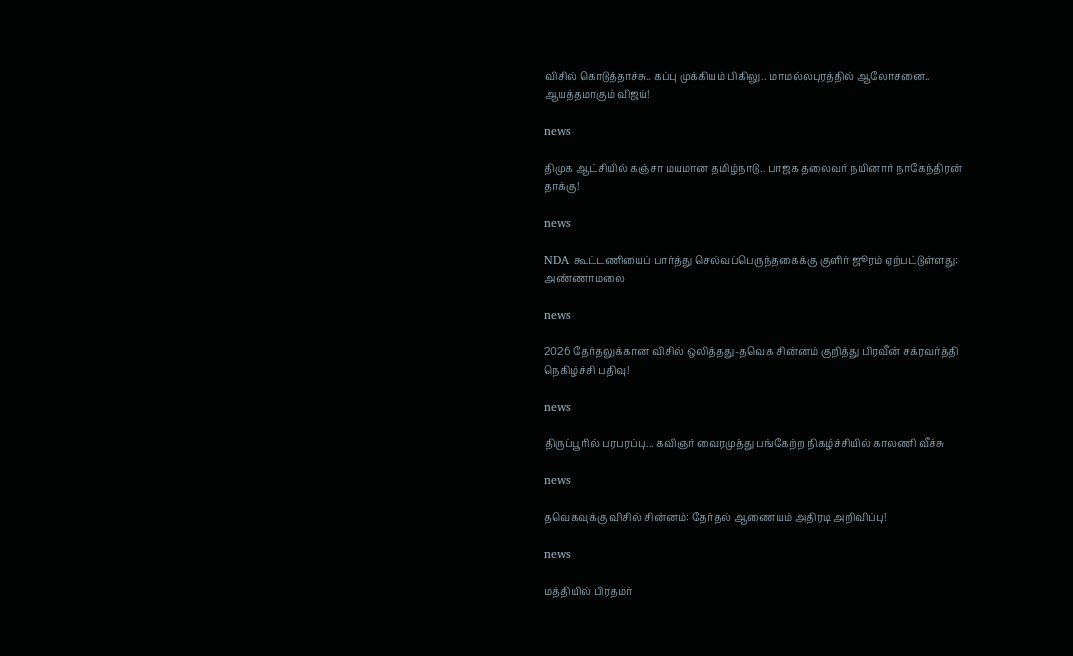விசில் கொடுத்தாச்சு.. கப்பு முக்கியம் பிகிலு.. மாமல்லபுரத்தில் ஆலோசனை.. ஆயத்தமாகும் விஜய்!

news

திமுக ஆட்சியில் கஞ்சா மயமான தமிழ்நாடு.. பாஜக தலைவர் நயினார் நாகேந்திரன் தாக்கு!

news

NDA கூட்டணியைப் பார்த்து செல்வப்பெருந்தகைக்கு குளிர் ஜூரம் ஏற்பட்டுள்ளது: அண்ணாமலை

news

2026 தேர்தலுக்கான விசில் ஒலித்தது-தவெக சின்னம் குறித்து பிரவீன் சக்ரவர்த்தி நெகிழ்ச்சி பதிவு!

news

திருப்பூரில் பரபரப்பு... கவிஞர் வைரமுத்து பங்கேற்ற நிகழ்ச்சியில் காலணி வீச்சு

news

தவெகவுக்கு விசில் சின்னம்: தேர்தல் ஆணையம் அதிரடி அறிவிப்பு!

news

மத்தியில் பிரதமர்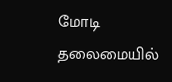மோடி தலைமையில்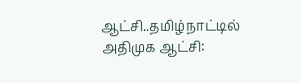ஆட்சி..தமிழ்நாட்டில் அதிமுக ஆட்சி: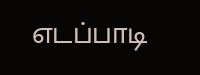எடப்பாடி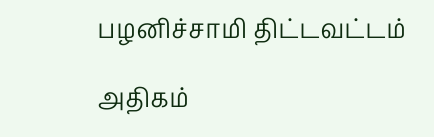பழனிச்சாமி திட்டவட்டம்

அதிகம்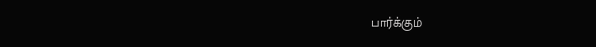பார்க்கும்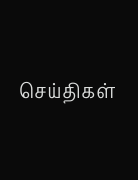செய்திகள்